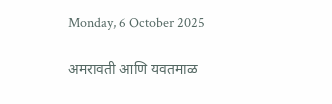Monday, 6 October 2025

अमरावती आणि यवतमाळ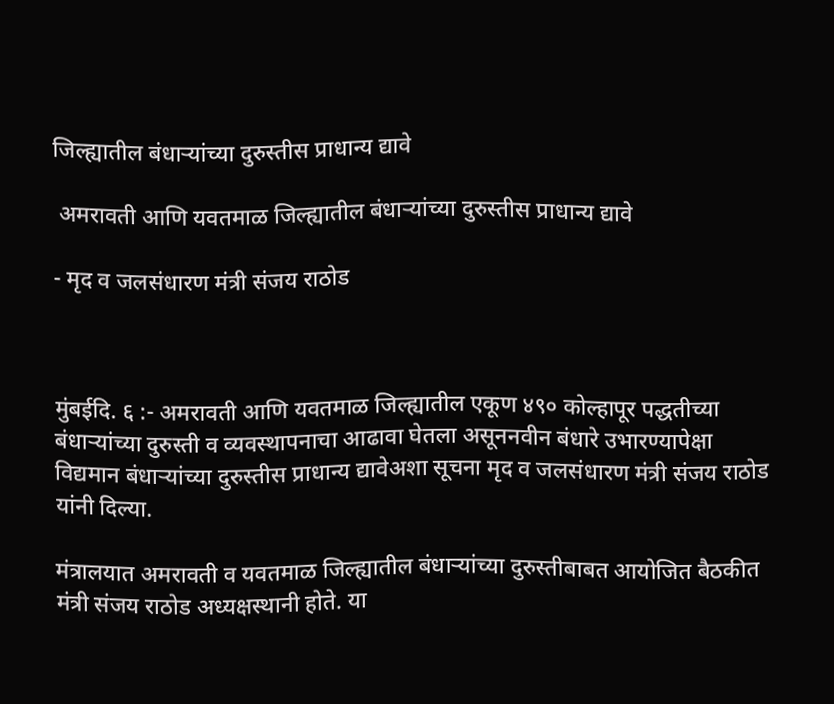जिल्ह्यातील बंधाऱ्यांच्या दुरुस्तीस प्राधान्य द्यावे

 अमरावती आणि यवतमाळ जिल्ह्यातील बंधाऱ्यांच्या दुरुस्तीस प्राधान्य द्यावे

- मृद व जलसंधारण मंत्री संजय राठोड



मुंबईदि. ६ :- अमरावती आणि यवतमाळ जिल्ह्यातील एकूण ४९० कोल्हापूर पद्धतीच्या बंधाऱ्यांच्या दुरुस्ती व व्यवस्थापनाचा आढावा घेतला असूननवीन बंधारे उभारण्यापेक्षा विद्यमान बंधाऱ्यांच्या दुरुस्तीस प्राधान्य द्यावेअशा सूचना मृद व जलसंधारण मंत्री संजय राठोड यांनी दिल्या.

मंत्रालयात अमरावती व यवतमाळ जिल्ह्यातील बंधाऱ्यांच्या दुरुस्तीबाबत आयोजित बैठकीत मंत्री संजय राठोड अध्यक्षस्थानी होते. या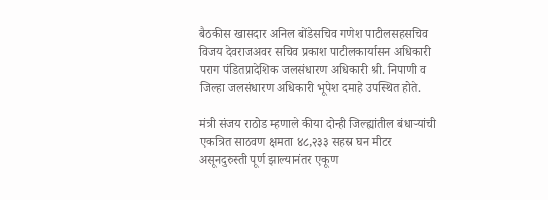बैठकीस खासदार अनिल बोंडेसचिव गणेश पाटीलसहसचिव विजय देवराजअवर सचिव प्रकाश पाटीलकार्यासन अधिकारी पराग पंडितप्रादेशिक जलसंधारण अधिकारी श्री. निपाणी व जिल्हा जलसंधारण अधिकारी भूपेश दमाहे उपस्थित होते.

मंत्री संजय राठोड म्हणाले कीया दोन्ही जिल्ह्यांतील बंधाऱ्यांची एकत्रित साठवण क्षमता ४८,२३३ सहस्र घन मीटर असूनदुरुस्ती पूर्ण झाल्यानंतर एकूण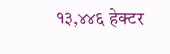१३,४४६ हेक्टर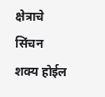क्षेत्राचे सिंचन शक्य होईल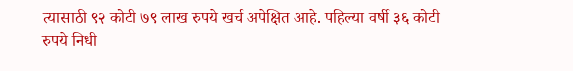त्यासाठी ९२ कोटी ७९ लाख रुपये खर्च अपेक्षित आहे. पहिल्या वर्षी ३६ कोटी रुपये निधी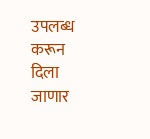उपलब्ध करून दिला जाणार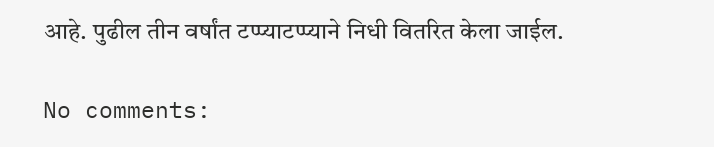आहे. पुढील तीन वर्षांत टप्प्याटप्प्याने निधी वितरित केला जाईल.

No comments: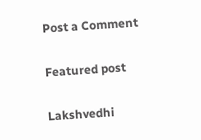Post a Comment

Featured post

Lakshvedhi